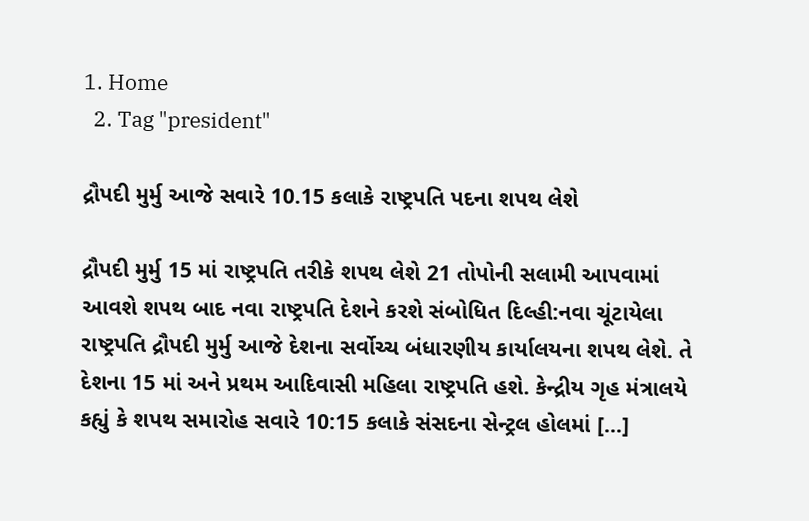1. Home
  2. Tag "president"

દ્રૌપદી મુર્મુ આજે સવારે 10.15 કલાકે રાષ્ટ્રપતિ પદના શપથ લેશે

દ્રૌપદી મુર્મુ 15 માં રાષ્ટ્રપતિ તરીકે શપથ લેશે 21 તોપોની સલામી આપવામાં આવશે શપથ બાદ નવા રાષ્ટ્રપતિ દેશને કરશે સંબોધિત દિલ્હી:નવા ચૂંટાયેલા રાષ્ટ્રપતિ દ્રૌપદી મુર્મુ આજે દેશના સર્વોચ્ચ બંધારણીય કાર્યાલયના શપથ લેશે. તે દેશના 15 માં અને પ્રથમ આદિવાસી મહિલા રાષ્ટ્રપતિ હશે. કેન્દ્રીય ગૃહ મંત્રાલયે કહ્યું કે શપથ સમારોહ સવારે 10:15 કલાકે સંસદના સેન્ટ્રલ હોલમાં […]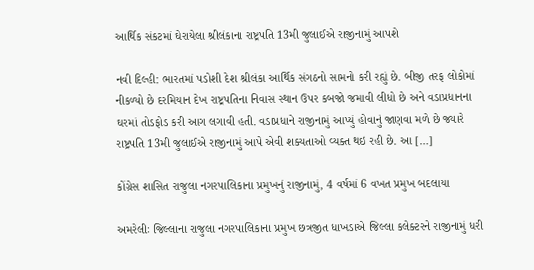આર્થિક સંકટમાં ઘેરાયેલા શ્રીલંકાના રાષ્ટ્રપતિ 13મી જુલાઈએ રાજીનામું આપશે

નવી દિલ્હી: ભારતમાં પડોશી દેશ શ્રીલંકા આર્થિક સંગઠનો સામનો કરી રહ્યું છે. બીજી તરફ લોકોમાં નીકળ્યો છે દરમિયાન દેખ રાષ્ટ્રપતિના નિવાસ સ્થાન ઉપર કબજો જમાવી લીધો છે અને વડાપ્રધાનના ઘરમાં તોડફોડ કરી આગ લગાવી હતી. વડાપ્રધાને રાજીનામું આપ્યું હોવાનું જાણવા મળે છે જ્યારે રાષ્ટ્રપતિ 13મી જુલાઈએ રાજીનામું આપે એવી શક્યતાઓ વ્યક્ત થઇ રહી છે. આ […]

કોંગ્રેસ શાસિત રાજુલા નગરપાલિકાના પ્રમુખનું રાજીનામું, 4 વર્ષમાં 6 વખત પ્રમુખ બદલાયા

અમરેલીઃ જિલ્લાના રાજુલા નગરપાલિકાના પ્રમુખ છત્રજીત ધાખડાએ જિલ્લા કલેક્ટરને રાજીનામું ધરી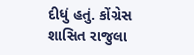દીધું હતું. કોંગ્રેસ શાસિત રાજુલા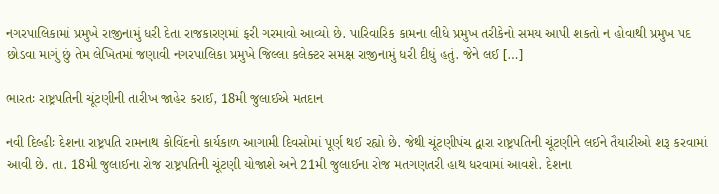નગરપાલિકામાં પ્રમુખે રાજીનામું ધરી દેતા રાજકારણમાં ફરી ગરમાવો આવ્યો છે. પારિવારિક કામના લીધે પ્રમુખ તરીકેનો સમય આપી શકતો ન હોવાથી પ્રમુખ પદ છોડવા માગું છું તેમ લેખિતમાં જણાવી નગરપાલિકા પ્રમુખે જિલ્લા કલેક્ટર સમક્ષ રાજીનામું ધરી દીધું હતું. જેને લઈ […]

ભારતઃ રાષ્ટ્રપતિની ચૂંટણીની તારીખ જાહેર કરાઈ, 18મી જુલાઈએ મતદાન

નવી દિલ્હીઃ દેશના રાષ્ટ્રપતિ રામનાથ કોવિંદનો કાર્યકાળ આગામી દિવસોમાં પૂર્ણ થઈ રહ્યો છે. જેથી ચૂંટણીપંચ દ્વારા રાષ્ટ્રપતિની ચૂંટણીને લઈને તૈયારીઓ શરૂ કરવામાં આવી છે. તા. 18મી જુલાઈના રોજ રાષ્ટ્રપતિની ચૂંટણી યોજાશે અને 21મી જુલાઈના રોજ મતગણતરી હાથ ધરવામાં આવશે. દેશના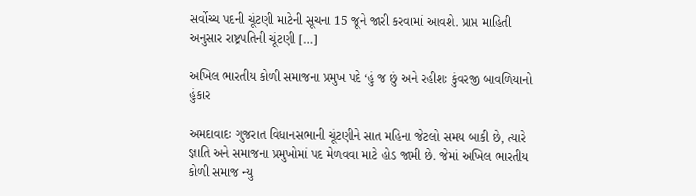સર્વોચ્ચ પદની ચૂંટણી માટેની સૂચના 15 જૂને જારી કરવામાં આવશે. પ્રાપ્ત માહિતી અનુસાર રાષ્ટ્રપતિની ચૂંટણી […]

અખિલ ભારતીય કોળી સમાજના પ્રમુખ પદે ‘હું જ છું અને રહીશઃ કુંવરજી બાવળિયાનો હુંકાર

અમદાવાદઃ ગુજરાત વિધાનસભાની ચૂંટણીને સાત મહિના જેટલો સમય બાકી છે, ત્યારે જ્ઞાતિ અને સમાજના પ્રમુખોમાં પદ મેળવવા માટે હોડ જામી છે. જેમાં અખિલ ભારતીય કોળી સમાજ ન્યુ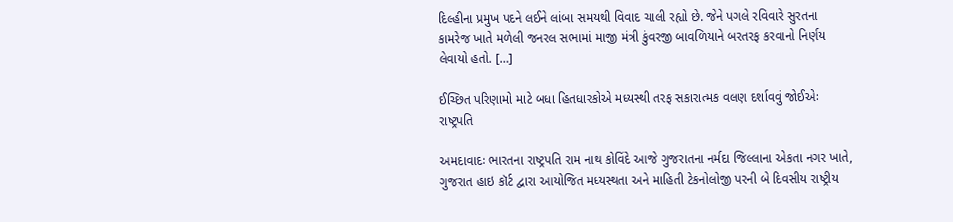દિલ્હીના પ્રમુખ પદને લઈને લાંબા સમયથી વિવાદ ચાલી રહ્યો છે. જેને પગલે રવિવારે સુરતના કામરેજ ખાતે મળેલી જનરલ સભામાં માજી મંત્રી કુંવરજી બાવળિયાને બરતરફ કરવાનો નિર્ણય લેવાયો હતો. […]

ઈચ્છિત પરિણામો માટે બધા હિતધારકોએ મધ્યસ્થી તરફ સકારાત્મક વલણ દર્શાવવું જોઈએઃ રાષ્ટ્રપતિ

અમદાવાદઃ ભારતના રાષ્ટ્રપતિ રામ નાથ કોવિંદે આજે ગુજરાતના નર્મદા જિલ્લાના એકતા નગર ખાતે, ગુજરાત હાઇ કૉર્ટ દ્વારા આયોજિત મધ્યસ્થતા અને માહિતી ટેકનોલોજી પરની બે દિવસીય રાષ્ટ્રીય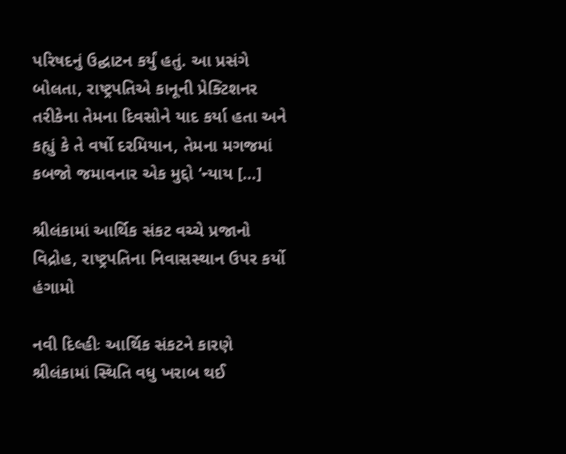પરિષદનું ઉદ્ઘાટન કર્યું હતું. આ પ્રસંગે બોલતા, રાષ્ટ્રપતિએ કાનૂની પ્રેક્ટિશનર તરીકેના તેમના દિવસોને યાદ કર્યા હતા અને કહ્યું કે તે વર્ષો દરમિયાન, તેમના મગજમાં કબજો જમાવનાર એક મુદ્દો ‘ન્યાય […]

શ્રીલંકામાં આર્થિક સંકટ વચ્ચે પ્રજાનો વિદ્રોહ, રાષ્ટ્રપતિના નિવાસસ્થાન ઉપર કર્યો હંગામો

નવી દિલ્હીઃ આર્થિક સંકટને કારણે શ્રીલંકામાં સ્થિતિ વધુ ખરાબ થઈ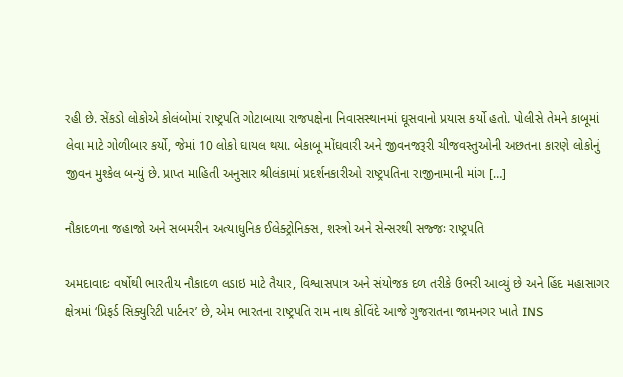રહી છે. સેંકડો લોકોએ કોલંબોમાં રાષ્ટ્રપતિ ગોટાબાયા રાજપક્ષેના નિવાસસ્થાનમાં ઘૂસવાનો પ્રયાસ કર્યો હતો. પોલીસે તેમને કાબૂમાં લેવા માટે ગોળીબાર કર્યો, જેમાં 10 લોકો ઘાયલ થયા. બેકાબૂ મોંઘવારી અને જીવનજરૂરી ચીજવસ્તુઓની અછતના કારણે લોકોનું જીવન મુશ્કેલ બન્યું છે. પ્રાપ્ત માહિતી અનુસાર શ્રીલંકામાં પ્રદર્શનકારીઓ રાષ્ટ્રપતિના રાજીનામાની માંગ […]

નૌકાદળના જહાજો અને સબમરીન અત્યાધુનિક ઈલેક્ટ્રોનિક્સ, શસ્ત્રો અને સેન્સરથી સજ્જઃ રાષ્ટ્રપતિ

અમદાવાદઃ વર્ષોથી ભારતીય નૌકાદળ લડાઇ માટે તૈયાર, વિશ્વાસપાત્ર અને સંયોજક દળ તરીકે ઉભરી આવ્યું છે અને હિંદ મહાસાગર ક્ષેત્રમાં ‘પ્રિફર્ડ સિક્યુરિટી પાર્ટનર’ છે, એમ ભારતના રાષ્ટ્રપતિ રામ નાથ કોવિંદે આજે ગુજરાતના જામનગર ખાતે INS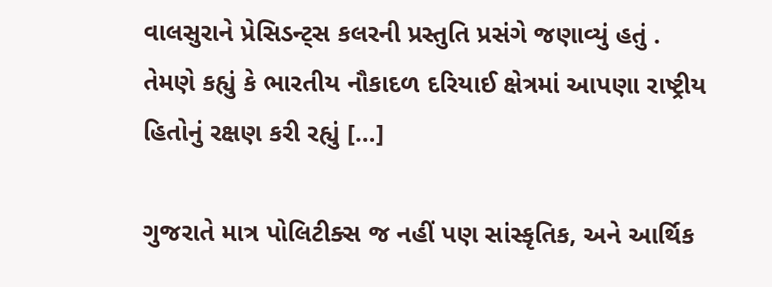વાલસુરાને પ્રેસિડન્ટ્સ કલરની પ્રસ્તુતિ પ્રસંગે જણાવ્યું હતું . તેમણે કહ્યું કે ભારતીય નૌકાદળ દરિયાઈ ક્ષેત્રમાં આપણા રાષ્ટ્રીય હિતોનું રક્ષણ કરી રહ્યું […]

ગુજરાતે માત્ર પોલિટીક્સ જ નહીં પણ સાંસ્કૃતિક, અને આર્થિક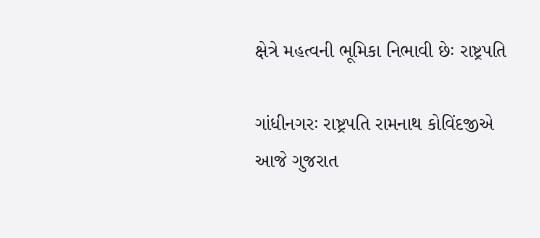ક્ષેત્રે મહત્વની ભૂમિકા નિભાવી છેઃ રાષ્ટ્રપતિ

ગાંધીનગરઃ રાષ્ટ્રપતિ રામનાથ કોવિંદજીએ આજે ગુજરાત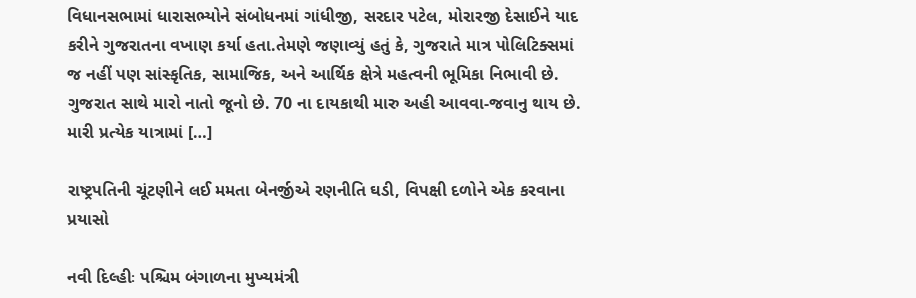વિધાનસભામાં ધારાસભ્યોને સંબોધનમાં ગાંધીજી, સરદાર પટેલ, મોરારજી દેસાઈને યાદ કરીને ગુજરાતના વખાણ કર્યા હતા.તેમણે જણાવ્યું હતું કે, ગુજરાતે માત્ર પોલિટિક્સમાં જ નહીં પણ સાંસ્કૃતિક, સામાજિક, અને આર્થિક ક્ષેત્રે મહત્વની ભૂમિકા નિભાવી છે. ગુજરાત સાથે મારો નાતો જૂનો છે. 70 ના દાયકાથી મારુ અહી આવવા-જવાનુ થાય છે. મારી પ્રત્યેક યાત્રામાં […]

રાષ્ટ્રપતિની ચૂંટણીને લઈ મમતા બેનર્જીએ રણનીતિ ઘડી, વિપક્ષી દળોને એક કરવાના પ્રયાસો

નવી દિલ્હીઃ પશ્ચિમ બંગાળના મુખ્યમંત્રી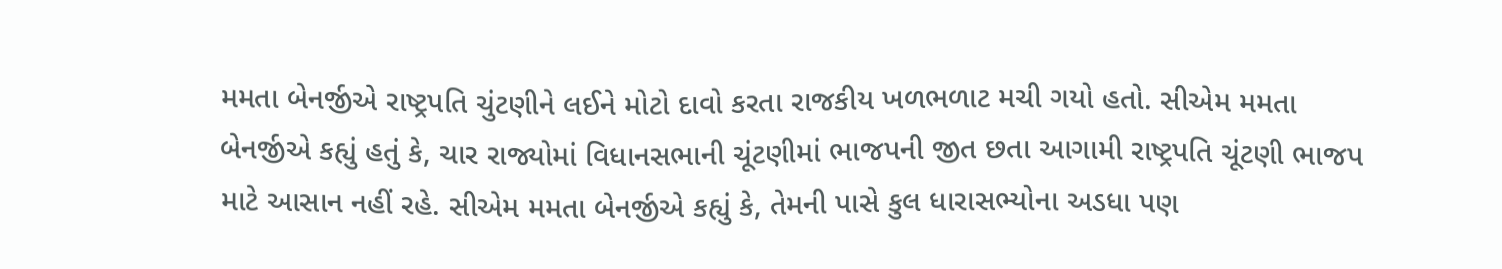મમતા બેનર્જીએ રાષ્ટ્રપતિ ચુંટણીને લઈને મોટો દાવો કરતા રાજકીય ખળભળાટ મચી ગયો હતો. સીએમ મમતા બેનર્જીએ કહ્યું હતું કે, ચાર રાજ્યોમાં વિધાનસભાની ચૂંટણીમાં ભાજપની જીત છતા આગામી રાષ્ટ્રપતિ ચૂંટણી ભાજપ માટે આસાન નહીં રહે. સીએમ મમતા બેનર્જીએ કહ્યું કે, તેમની પાસે કુલ ધારાસભ્યોના અડધા પણ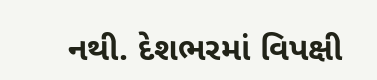નથી. દેશભરમાં વિપક્ષી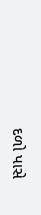દળો પાસે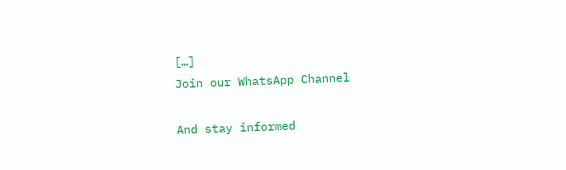[…]
Join our WhatsApp Channel

And stay informed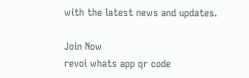with the latest news and updates.

Join Now
revoi whats app qr code